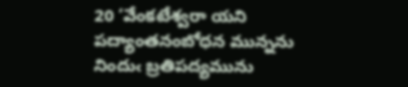20 ‘వేంకటేశ్వరా యని పద్యాంతనంబోధన మున్నను నిందుఁ బ్రతిపద్యమును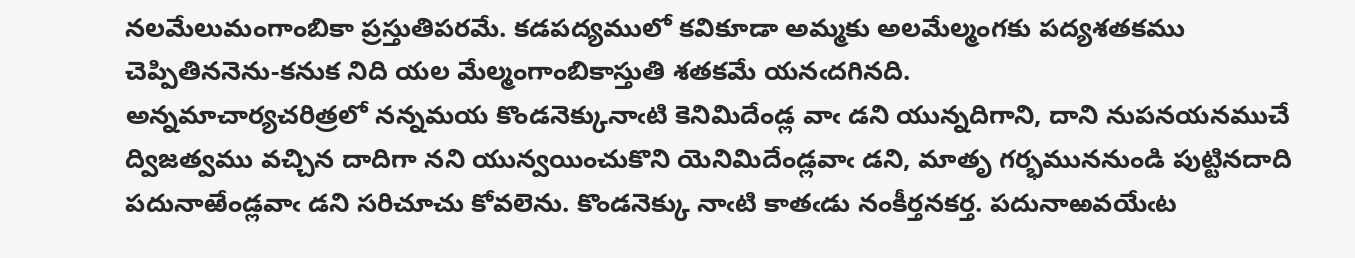నలమేలుమంగాంబికా ప్రస్తుతిపరమే. కడపద్యములో కవికూడా అమ్మకు అలమేల్మంగకు పద్యశతకము చెప్పితిననెను-కనుక నిది యల మేల్మంగాంబికాస్తుతి శతకమే యనఁదగినది.
అన్నమాచార్యచరిత్రలో నన్నమయ కొండనెక్కునాఁటి కెనిమిదేండ్ల వాఁ డని యున్నదిగాని, దాని నుపనయనముచే ద్విజత్వము వచ్చిన దాదిగా నని యున్వయించుకొని యెనిమిదేండ్లవాఁ డని, మాతృ గర్భముననుండి పుట్టినదాది పదునాఱేండ్లవాఁ డని సరిచూచు కోవలెను. కొండనెక్కు నాఁటి కాతఁడు నంకీర్తనకర్త. పదునాఱవయేఁట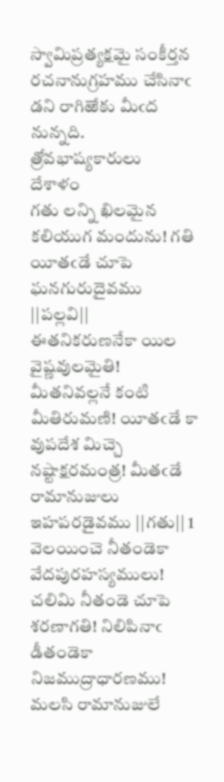స్వామిప్రత్యక్షమై సంకీర్తన రచనానుగ్రహము చేసినాఁ డని రాగిఱేకు మీఁద నున్నది.
త్రోవభాష్యకారులు
దేశాళం
గతు లన్ని ఖిలమైన కలియుగ మందును! గతి యీతఁడే చూపె ఘనగురుదైవము ||పల్లవి||
ఈతనికరుణనేకా యిల వైష్ణవులమైతి! మీతనివల్లనే కంటి మీతిరుమణి! యీతఁడే కా వుపదేశ మిచ్చె నష్టాక్షరమంత్ర! మీతఁడే రామానుజులు ఇహపరడైవము ||గతు|| 1
వెలయించె నీతండెకా వేదపురహస్యములు! చలిమి నీతండె చూపె శరణాగతి! నిలిపినాఁ డీతండెకా నిజముద్రాధారణము! మలసి రామానుజులే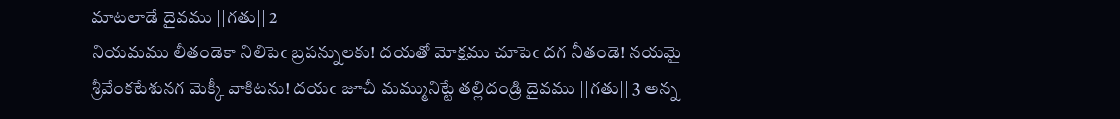మాటలాడే దైవము ||గతు|| 2
నియమము లీతండెకా నిలిపెఁ బ్రపన్నులకు! దయతో మోక్షము చూపెఁ దగ నీతండె! నయమై శ్రీవేంకటేశునగ మెక్కీ వాకిటను! దయఁ జూచీ మమ్మునిట్టే తల్లిదండ్రి దైవము ||గతు|| 3 అన్న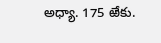అధ్యా. 175 ఱేకు.